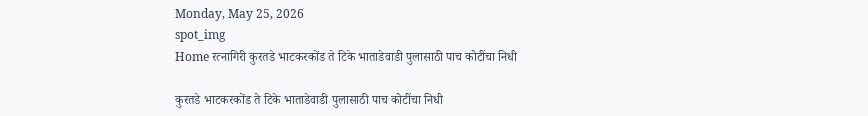Monday, May 25, 2026
spot_img
Home रत्नागिरी कुरतडे भाटकरकोंड ते टिके भाताडेवाडी पुलासाठी पाच कोटींचा निधी

कुरतडे भाटकरकोंड ते टिके भाताडेवाडी पुलासाठी पाच कोटींचा निधी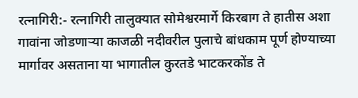रत्नागिरी:- रत्नागिरी तालुक्यात सोमेश्वरमार्गे किरबाग ते हातीस अशा गावांना जोडणार्‍या काजळी नदीवरील पुलाचे बांधकाम पूर्ण होण्याच्या मार्गावर असताना या भागातील कुरतडे भाटकरकोंड ते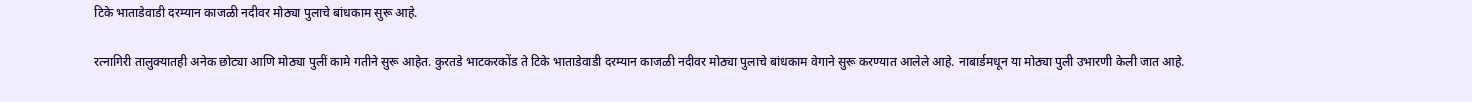टिके भाताडेवाडी दरम्यान काजळी नदीवर मोठ्या पुलाचे बांधकाम सुरू आहे.

रत्नागिरी तालुक्यातही अनेक छोट्या आणि मोठ्या पुलीं कामे गतीने सुरू आहेत. कुरतडे भाटकरकोंड ते टिके भाताडेवाडी दरम्यान काजळी नदीवर मोठ्या पुलाचे बांधकाम वेगाने सुरू करण्यात आलेले आहे. नाबार्डमधून या मोठ्या पुली उभारणी केली जात आहे.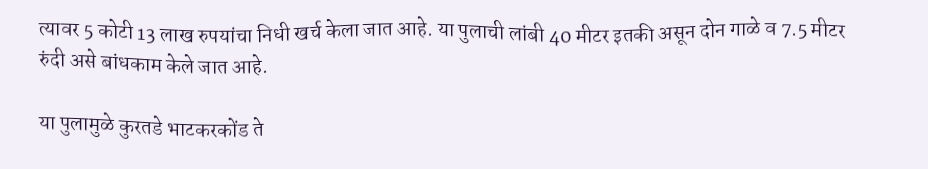त्यावर 5 कोटी 13 लाख रुपयांचा निधी खर्च केला जात आहे. या पुलाची लांबी 40 मीटर इतकी असून दोन गाळे व 7.5 मीटर रुंदी असे बांधकाम केले जात आहे.

या पुलामुळे कुरतडे भाटकरकोंड ते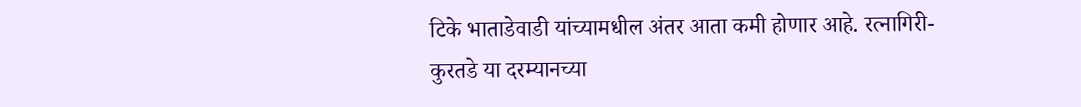टिके भाताडेवाडी यांच्यामधील अंतर आता कमी होणार आहे. रत्नागिरी-कुरतडे या दरम्यानच्या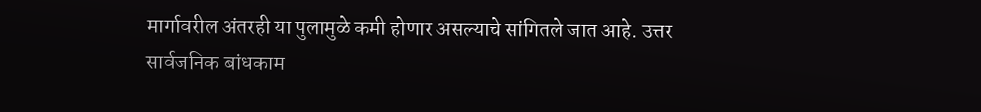मार्गावरील अंतरही या पुलामुळे कमी होणार असल्याचे सांगितले जात आहे. उत्तर सार्वजनिक बांधकाम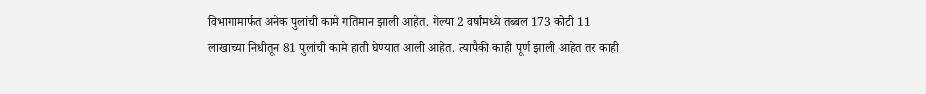विभागामार्फत अनेक पुलांची कामे गतिमान झाली आहेत. गेल्या 2 वर्षांमध्ये तब्बल 173 कोटी 11 लाखाच्या निधीतून 81 पुलांची कामे हाती घेण्यात आली आहेत. त्यापैकी काही पूर्ण झाली आहेत तर काही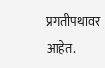प्रगतीपथावर आहेत.